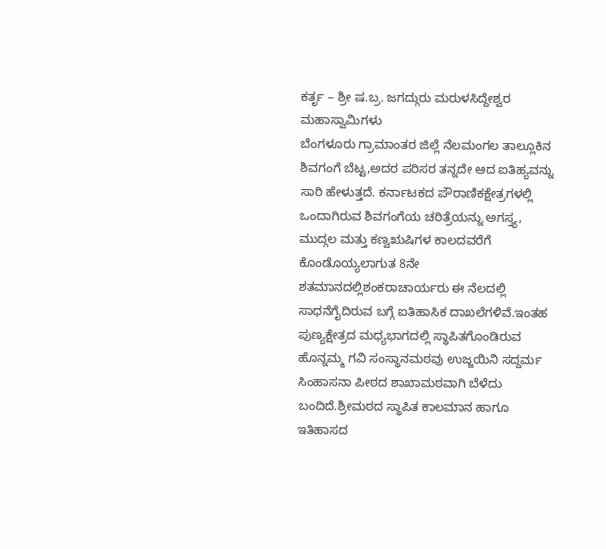ಕರ್ತೃ – ಶ್ರೀ ಷ.ಬ್ರ. ಜಗದ್ಗುರು ಮರುಳಸಿದ್ದೇಶ್ವರ ಮಹಾಸ್ವಾಮಿಗಳು
ಬೆಂಗಳೂರು ಗ್ರಾಮಾಂತರ ಜಿಲ್ಲೆ ನೆಲಮಂಗಲ ತಾಲ್ಲೂಕಿನ ಶಿವಗಂಗೆ ಬೆಟ್ಟ,ಅದರ ಪರಿಸರ ತನ್ನದೇ ಆದ ಐತಿಹ್ಯವನ್ನು ಸಾರಿ ಹೇಳುತ್ತದೆ. ಕರ್ನಾಟಕದ ಪೌರಾಣಿಕಕ್ಷೇತ್ರಗಳಲ್ಲಿ ಒಂದಾಗಿರುವ ಶಿವಗಂಗೆಯ ಚರಿತ್ರೆಯನ್ನು ಅಗಸ್ತ್ಯ, ಮುದ್ಗಲ ಮತ್ತು ಕಣ್ವಋಷಿಗಳ ಕಾಲದವರೆಗೆ ಕೊಂಡೊಯ್ಯಲಾಗುತ 8ನೇ ಶತಮಾನದಲ್ಲಿಶಂಕರಾಚಾರ್ಯರು ಈ ನೆಲದಲ್ಲಿ ಸಾಧನೆಗೈದಿರುವ ಬಗ್ಗೆ ಐತಿಹಾಸಿಕ ದಾಖಲೆಗಳಿವೆ.ಇಂತಹ ಪುಣ್ಯಕ್ಷೇತ್ರದ ಮಧ್ಯಭಾಗದಲ್ಲಿ ಸ್ಥಾಪಿತಗೊಂಡಿರುವ ಹೊನ್ನಮ್ಮ ಗವಿ ಸಂಸ್ಥಾನಮಠವು ಉಜ್ಜಯಿನಿ ಸದ್ದರ್ಮ ಸಿಂಹಾಸನಾ ಪೀಠದ ಶಾಖಾಮಠವಾಗಿ ಬೆಳೆದು ಬಂದಿದೆ.ಶ್ರೀಮಠದ ಸ್ಥಾಪಿತ ಕಾಲಮಾನ ಹಾಗೂ ಇತಿಹಾಸದ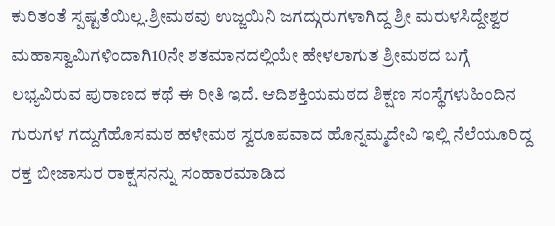ಕುರಿತಂತೆ ಸ್ಪಷ್ಟತೆಯಿಲ್ಲ.ಶ್ರೀಮಠವು ಉಜ್ಜಯಿನಿ ಜಗದ್ಗುರುಗಳಾಗಿದ್ದ ಶ್ರೀ ಮರುಳಸಿದ್ದೇಶ್ವರ ಮಹಾಸ್ವಾಮಿಗಳಿಂದಾಗಿ10ನೇ ಶತಮಾನದಲ್ಲಿಯೇ ಹೇಳಲಾಗುತ ಶ್ರೀಮಠದ ಬಗ್ಗೆ ಲಭ್ಯವಿರುವ ಪುರಾಣದ ಕಥೆ ಈ ರೀತಿ ಇದೆ. ಆದಿಶಕ್ತಿಯಮಠದ ಶಿಕ್ಷಣ ಸಂಸ್ಥೆಗಳುಹಿಂದಿನ ಗುರುಗಳ ಗದ್ದುಗೆಹೊಸಮಠ ಹಳೇಮಠ ಸ್ವರೂಪವಾದ ಹೊನ್ನಮ್ಮದೇವಿ ಇಲ್ಲಿ ನೆಲೆಯೂರಿದ್ದ ರಕ್ತ ಬೀಜಾಸುರ ರಾಕ್ಷಸನನ್ನು ಸಂಹಾರಮಾಡಿದ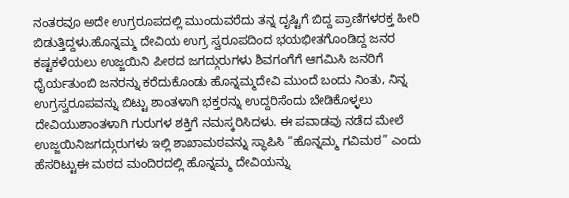ನಂತರವೂ ಅದೇ ಉಗ್ರರೂಪದಲ್ಲಿ ಮುಂದುವರೆದು ತನ್ನ ದೃಷ್ಟಿಗೆ ಬಿದ್ದ ಪ್ರಾಣಿಗಳರಕ್ತ ಹೀರಿ ಬಿಡುತ್ತಿದ್ದಳು.ಹೊನ್ನಮ್ಮ ದೇವಿಯ ಉಗ್ರ ಸ್ವರೂಪದಿಂದ ಭಯಭೀತಗೊಂಡಿದ್ದ ಜನರ ಕಷ್ಟಕಳೆಯಲು ಉಜ್ಜಯಿನಿ ಪೀಠದ ಜಗದ್ಗುರುಗಳು ಶಿವಗಂಗೆಗೆ ಆಗಮಿಸಿ ಜನರಿಗೆ ಧೈರ್ಯತುಂಬಿ ಜನರನ್ನು ಕರೆದುಕೊಂಡು ಹೊನ್ನಮ್ಮದೇವಿ ಮುಂದೆ ಬಂದು ನಿಂತು, ನಿನ್ನ ಉಗ್ರಸ್ವರೂಪವನ್ನು ಬಿಟ್ಟು ಶಾಂತಳಾಗಿ ಭಕ್ತರನ್ನು ಉದ್ದರಿಸೆಂದು ಬೇಡಿಕೊಳ್ಳಲು ದೇವಿಯುಶಾಂತಳಾಗಿ ಗುರುಗಳ ಶಕ್ತಿಗೆ ನಮಸ್ಕರಿಸಿದಳು. ಈ ಪವಾಡವು ನಡೆದ ಮೇಲೆ ಉಜ್ಜಯಿನಿಜಗದ್ಗುರುಗಳು ಇಲ್ಲಿ ಶಾಖಾಮಠವನ್ನು ಸ್ಥಾಪಿಸಿ “ಹೊನ್ನಮ್ಮ ಗವಿಮಠ” ಎಂದು ಹೆಸರಿಟ್ಟುಈ ಮಠದ ಮಂದಿರದಲ್ಲಿ ಹೊನ್ನಮ್ಮ ದೇವಿಯನ್ನು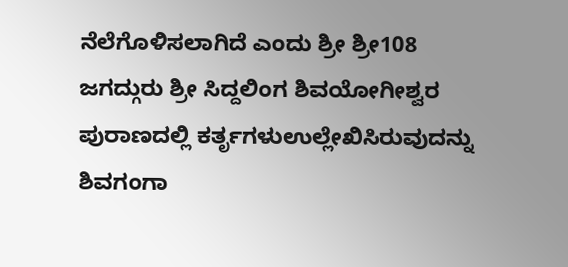ನೆಲೆಗೊಳಿಸಲಾಗಿದೆ ಎಂದು ಶ್ರೀ ಶ್ರೀ108 ಜಗದ್ಗುರು ಶ್ರೀ ಸಿದ್ದಲಿಂಗ ಶಿವಯೋಗೀಶ್ವರ ಪುರಾಣದಲ್ಲಿ ಕರ್ತೃಗಳುಉಲ್ಲೇಖಿಸಿರುವುದನ್ನು ಶಿವಗಂಗಾ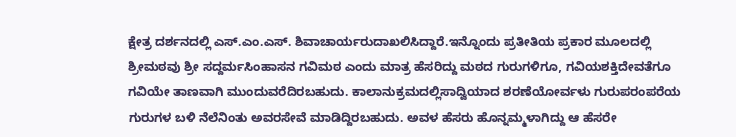ಕ್ಷೇತ್ರ ದರ್ಶನದಲ್ಲಿ ಎಸ್.ಎಂ.ಎಸ್. ಶಿವಾಚಾರ್ಯರುದಾಖಲಿಸಿದ್ದಾರೆ.ಇನ್ನೊಂದು ಪ್ರತೀತಿಯ ಪ್ರಕಾರ ಮೂಲದಲ್ಲಿ ಶ್ರೀಮಠವು ಶ್ರೀ ಸದ್ದರ್ಮಸಿಂಹಾಸನ ಗವಿಮಠ ಎಂದು ಮಾತ್ರ ಹೆಸರಿದ್ದು ಮಠದ ಗುರುಗಳಿಗೂ, ಗವಿಯಶಕ್ತಿದೇವತೆಗೂ ಗವಿಯೇ ತಾಣವಾಗಿ ಮುಂದುವರೆದಿರಬಹುದು. ಕಾಲಾನುಕ್ರಮದಲ್ಲಿಸಾದ್ವಿಯಾದ ಶರಣೆಯೋರ್ವಳು ಗುರುಪರಂಪರೆಯ ಗುರುಗಳ ಬಳಿ ನೆಲೆನಿಂತು ಅವರಸೇವೆ ಮಾಡಿದ್ದಿರಬಹುದು. ಅವಳ ಹೆಸರು ಹೊನ್ನಮ್ಮಳಾಗಿದ್ದು ಆ ಹೆಸರೇ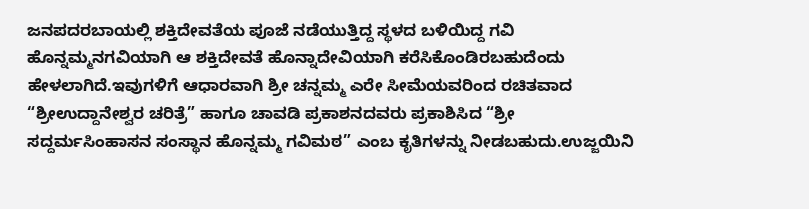ಜನಪದರಬಾಯಲ್ಲಿ ಶಕ್ತಿದೇವತೆಯ ಪೂಜೆ ನಡೆಯುತ್ತಿದ್ದ ಸ್ಥಳದ ಬಳಿಯಿದ್ದ ಗವಿ ಹೊನ್ನಮ್ಮನಗವಿಯಾಗಿ ಆ ಶಕ್ತಿದೇವತೆ ಹೊನ್ನಾದೇವಿಯಾಗಿ ಕರೆಸಿಕೊಂಡಿರಬಹುದೆಂದು ಹೇಳಲಾಗಿದೆ.ಇವುಗಳಿಗೆ ಆಧಾರವಾಗಿ ಶ್ರೀ ಚನ್ನಮ್ಮ ಎರೇ ಸೀಮೆಯವರಿಂದ ರಚಿತವಾದ “ಶ್ರೀಉದ್ದಾನೇಶ್ವರ ಚರಿತ್ರೆ” ಹಾಗೂ ಚಾವಡಿ ಪ್ರಕಾಶನದವರು ಪ್ರಕಾಶಿಸಿದ “ಶ್ರೀ ಸದ್ದರ್ಮಸಿಂಹಾಸನ ಸಂಸ್ಥಾನ ಹೊನ್ನಮ್ಮ ಗವಿಮಠ” ಎಂಬ ಕೃತಿಗಳನ್ನು ನೀಡಬಹುದು.ಉಜ್ಜಯಿನಿ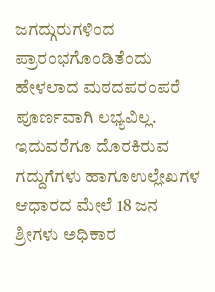ಜಗದ್ಗುರುಗಳಿಂದ ಪ್ರಾರಂಭಗೊಂಡಿತೆಂದು ಹೇಳಲಾದ ಮಠದಪರಂಪರೆ ಪೂರ್ಣವಾಗಿ ಲಭ್ಯವಿಲ್ಲ. ಇದುವರೆಗೂ ದೊರಕಿರುವ ಗದ್ದುಗೆಗಳು ಹಾಗೂಉಲ್ಲೇಖಗಳ ಆಧಾರದ ಮೇಲೆ 18 ಜನ ಶ್ರೀಗಳು ಅಧಿಕಾರ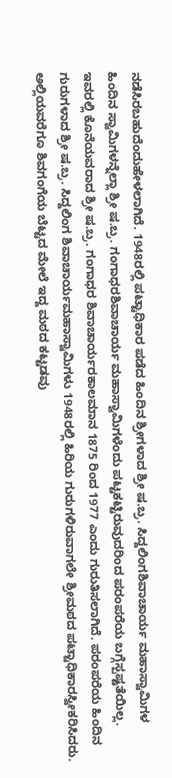ನಡೆಸಿರಬಹುದೆಂದುಹೇಳಲಾಗಿದೆ. 1948ರಲ್ಲಿ ಪಟ್ಟಾಧಿಕಾರ ಪಡೆದ ಹಿಂದಿನ ಶ್ರೀಗಳಾದ ಶ್ರೀ ಷ.ಬ್ರ. ಸಿದ್ದಲಿಂಗಶಿವಾಚಾರ್ಯ ಮಹಾಸ್ವಾಮಿಗಳ ಹಿಂದಿನ ಸ್ವಾಮಿಗಳನ್ನೆಲ್ಲಾ ಶ್ರೀ ಷ.ಬ್ರ. ಗಂಗಾಧರಶಿವಾಚಾರ್ಯ ಮಹಾಸ್ವಾಮಿಗಳೆಂದು ಪಟ್ಟಕಟ್ಟಿರುವುದರಿಂದ ಪರಂಪರೆಯ ಬಗ್ಗೆಸ್ಪಷ್ಟತೆಯಿಲ್ಲ. ಇವರಲ್ಲಿ ಕೊನೆಯವರಾದ ಶ್ರೀ ಷ.ಬ್ರ. ಗಂಗಾಧರ ಶಿವಾಚಾರ್ಯರಕಾಲಮಾನ 1875 ರಿಂದ 1977 ಎಂದು ಗುರುತಿಸಲಾಗಿದೆ. ಪರಂಪರೆಯ ಹಿಂದಿನ ಗುರುಗಳಾದ ಶ್ರೀ ಷ.ಬ್ರ. ಸಿದ್ದಲಿಂಗ ಶಿವಾಚಾರ್ಯಮಹಾಸ್ವಾಮಿಗಳು 1948ರಲ್ಲಿ ಹಿರಿಯ ಗುರುಗಳಿರುವಾಗಲೇ ಶ್ರೀಮಠದ ಪಟ್ಟಾಧಿಕಾರಸ್ವೀಕರಿಸಿದರು. ಅಲ್ಲಿಯವರೆಗೂ ಶಿವಗಂಗೆಯ ಬೆಟ್ಟದ ಮೇಲೆ ಇದ್ದ ಮಠದ ಕಟ್ಟಡವು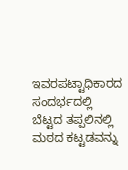ಇವರಪಟ್ಟಾಧಿಕಾರದ ಸಂದರ್ಭದಲ್ಲಿ ಬೆಟ್ಟದ ತಪ್ಪಲಿನಲ್ಲಿ ಮಠದ ಕಟ್ಟಡವನ್ನು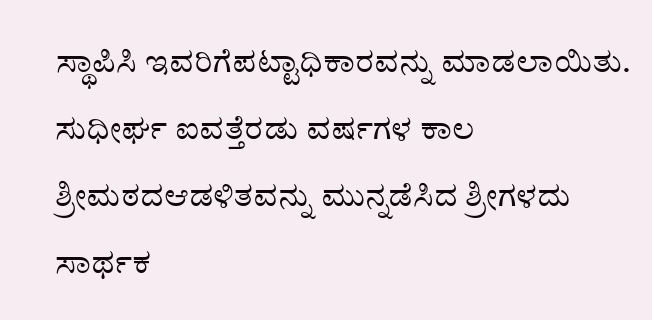ಸ್ಥಾಪಿಸಿ ಇವರಿಗೆಪಟ್ಟಾಧಿಕಾರವನ್ನು ಮಾಡಲಾಯಿತು. ಸುಧೀರ್ಘ ಐವತ್ತೆರಡು ವರ್ಷಗಳ ಕಾಲ ಶ್ರೀಮಠದಆಡಳಿತವನ್ನು ಮುನ್ನಡೆಸಿದ ಶ್ರೀಗಳದು ಸಾರ್ಥಕ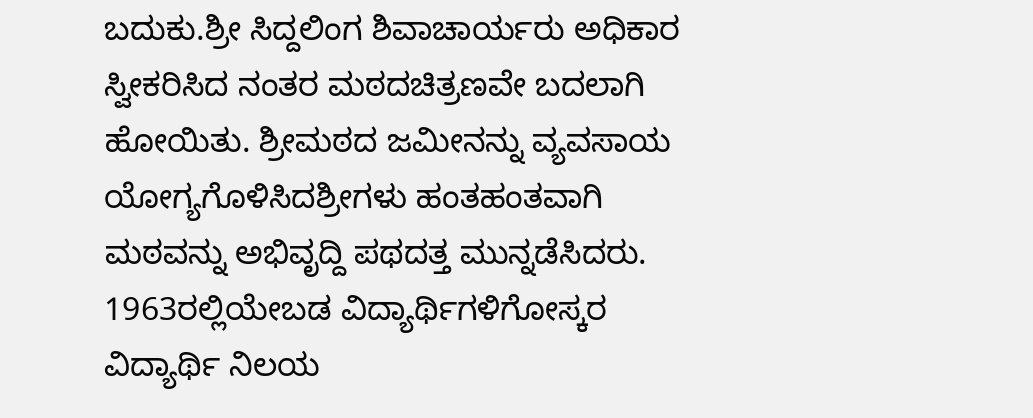ಬದುಕು.ಶ್ರೀ ಸಿದ್ದಲಿಂಗ ಶಿವಾಚಾರ್ಯರು ಅಧಿಕಾರ ಸ್ವೀಕರಿಸಿದ ನಂತರ ಮಠದಚಿತ್ರಣವೇ ಬದಲಾಗಿ ಹೋಯಿತು. ಶ್ರೀಮಠದ ಜಮೀನನ್ನು ವ್ಯವಸಾಯ ಯೋಗ್ಯಗೊಳಿಸಿದಶ್ರೀಗಳು ಹಂತಹಂತವಾಗಿ ಮಠವನ್ನು ಅಭಿವೃದ್ದಿ ಪಥದತ್ತ ಮುನ್ನಡೆಸಿದರು. 1963ರಲ್ಲಿಯೇಬಡ ವಿದ್ಯಾರ್ಥಿಗಳಿಗೋಸ್ಕರ ವಿದ್ಯಾರ್ಥಿ ನಿಲಯ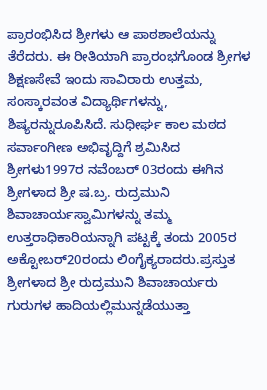ಪ್ರಾರಂಭಿಸಿದ ಶ್ರೀಗಳು ಆ ಪಾಠಶಾಲೆಯನ್ನು ತೆರೆದರು. ಈ ರೀತಿಯಾಗಿ ಪ್ರಾರಂಭಗೊಂಡ ಶ್ರೀಗಳ ಶಿಕ್ಷಣಸೇವೆ ಇಂದು ಸಾವಿರಾರು ಉತ್ತಮ, ಸಂಸ್ಕಾರವಂತ ವಿದ್ಯಾರ್ಥಿಗಳನ್ನು, ಶಿಷ್ಯರನ್ನುರೂಪಿಸಿದೆ. ಸುಧೀರ್ಘ ಕಾಲ ಮಠದ ಸರ್ವಾಂಗೀಣ ಅಭಿವೃದ್ದಿಗೆ ಶ್ರಮಿಸಿದ ಶ್ರೀಗಳು1997ರ ನವೆಂಬರ್ 03ರಂದು ಈಗಿನ ಶ್ರೀಗಳಾದ ಶ್ರೀ ಷ.ಬ್ರ. ರುದ್ರಮುನಿ ಶಿವಾಚಾರ್ಯಸ್ವಾಮಿಗಳನ್ನು ತಮ್ಮ ಉತ್ತರಾಧಿಕಾರಿಯನ್ನಾಗಿ ಪಟ್ಟಕ್ಕೆ ತಂದು 2005ರ ಅಕ್ಟೋಬರ್20ರಂದು ಲಿಂಗೈಕ್ಯರಾದರು.ಪ್ರಸ್ತುತ ಶ್ರೀಗಳಾದ ಶ್ರೀ ರುದ್ರಮುನಿ ಶಿವಾಚಾರ್ಯರು ಗುರುಗಳ ಹಾದಿಯಲ್ಲಿಮುನ್ನಡೆಯುತ್ತಾ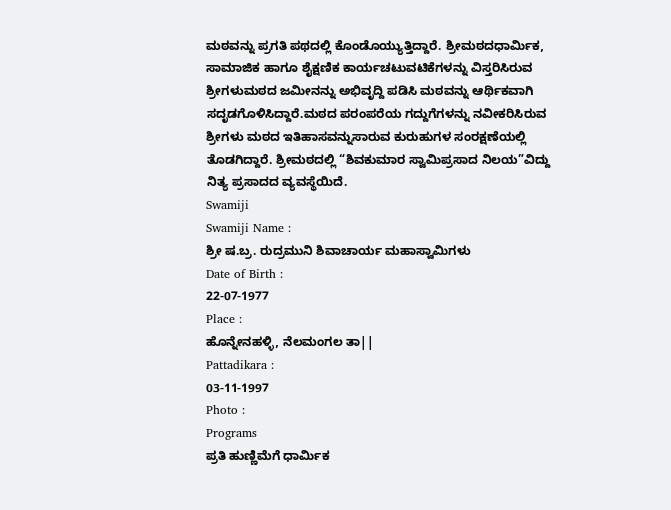ಮಠವನ್ನು ಪ್ರಗತಿ ಪಥದಲ್ಲಿ ಕೊಂಡೊಯ್ಯುತ್ತಿದ್ದಾರೆ. ಶ್ರೀಮಠದಧಾರ್ಮಿಕ, ಸಾಮಾಜಿಕ ಹಾಗೂ ಶೈಕ್ಷಣಿಕ ಕಾರ್ಯಚಟುವಟಿಕೆಗಳನ್ನು ವಿಸ್ತರಿಸಿರುವ ಶ್ರೀಗಳುಮಠದ ಜಮೀನನ್ನು ಅಭಿವೃದ್ದಿ ಪಡಿಸಿ ಮಠವನ್ನು ಆರ್ಥಿಕವಾಗಿ ಸದೃಡಗೊಳಿಸಿದ್ದಾರೆ.ಮಠದ ಪರಂಪರೆಯ ಗದ್ದುಗೆಗಳನ್ನು ನವೀಕರಿಸಿರುವ ಶ್ರೀಗಳು ಮಠದ ಇತಿಹಾಸವನ್ನುಸಾರುವ ಕುರುಹುಗಳ ಸಂರಕ್ಷಣೆಯಲ್ಲಿ ತೊಡಗಿದ್ದಾರೆ. ಶ್ರೀಮಠದಲ್ಲಿ “ಶಿವಕುಮಾರ ಸ್ವಾಮಿಪ್ರಸಾದ ನಿಲಯ”ವಿದ್ದು ನಿತ್ಯ ಪ್ರಸಾದದ ವ್ಯವಸ್ಥೆಯಿದೆ.
Swamiji
Swamiji Name :
ಶ್ರೀ ಷ.ಬ್ರ. ರುದ್ರಮುನಿ ಶಿವಾಚಾರ್ಯ ಮಹಾಸ್ವಾಮಿಗಳು
Date of Birth :
22-07-1977
Place :
ಹೊನ್ನೇನಹಳ್ಳಿ, ನೆಲಮಂಗಲ ತಾ||
Pattadikara :
03-11-1997
Photo :
Programs
ಪ್ರತಿ ಹುಣ್ಣಿಮೆಗೆ ಧಾರ್ಮಿಕ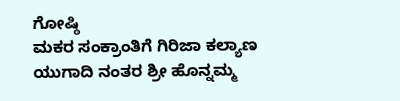ಗೋಷ್ಠಿ
ಮಕರ ಸಂಕ್ರಾಂತಿಗೆ ಗಿರಿಜಾ ಕಲ್ಯಾಣ
ಯುಗಾದಿ ನಂತರ ಶ್ರೀ ಹೊನ್ನಮ್ಮ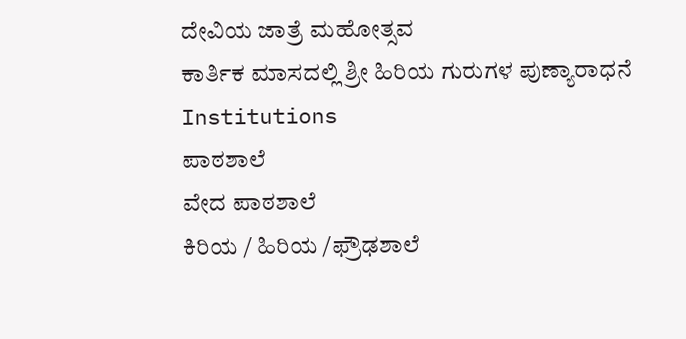ದೇವಿಯ ಜಾತ್ರೆ ಮಹೋತ್ಸವ
ಕಾರ್ತಿಕ ಮಾಸದಲ್ಲಿ ಶ್ರೀ ಹಿರಿಯ ಗುರುಗಳ ಪುಣ್ಯಾರಾಧನೆ
Institutions
ಪಾಠಶಾಲೆ
ವೇದ ಪಾಠಶಾಲೆ
ಕಿರಿಯ / ಹಿರಿಯ /ಫ್ರೌಢಶಾಲೆ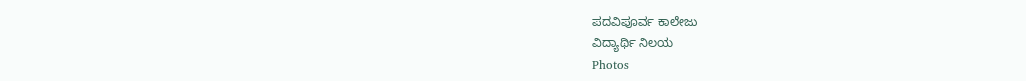ಪದವಿಪೂರ್ವ ಕಾಲೇಜು
ವಿದ್ಯಾರ್ಥಿ ನಿಲಯ
Photos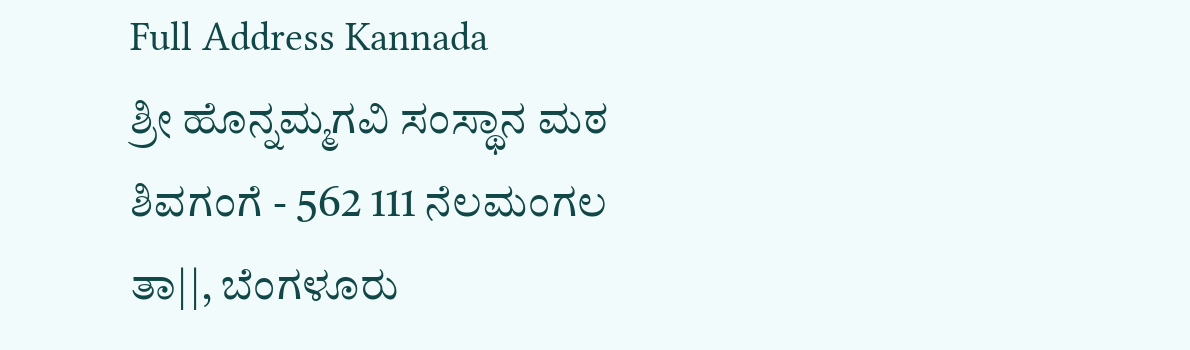Full Address Kannada
ಶ್ರೀ ಹೊನ್ನಮ್ಮಗವಿ ಸಂಸ್ಥಾನ ಮಠ
ಶಿವಗಂಗೆ - 562 111 ನೆಲಮಂಗಲ
ತಾ||, ಬೆಂಗಳೂರು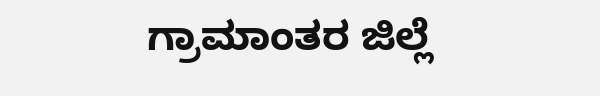ಗ್ರಾಮಾಂತರ ಜಿಲ್ಲೆ